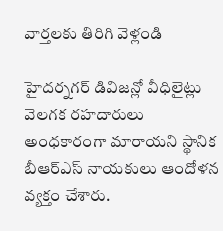వార్తలకు తిరిగి వెళ్లండి

హైదర్నగర్ డివిజన్లో వీధిలైట్లు వెలగక రహదారులు అంధకారంగా మారాయని స్థానిక బీఆర్ఎస్ నాయకులు ఆందోళన వ్యక్తం చేశారు.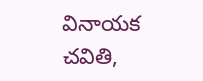వినాయక చవితి,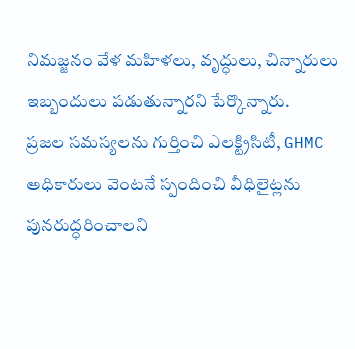నిమజ్జనం వేళ మహిళలు, వృద్ధులు, చిన్నారులు ఇబ్బందులు పడుతున్నారని పేర్కొన్నారు.
ప్రజల సమస్యలను గుర్తించి ఎలక్ట్రిసిటీ, GHMC అధికారులు వెంటనే స్పందించి వీధిలైట్లను పునరుద్ధరించాలని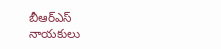బీఆర్ఎస్ నాయకులు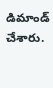డిమాండ్ చేశారు.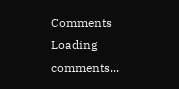Comments
Loading comments...